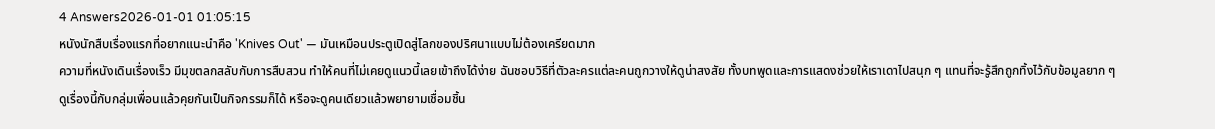4 Answers2026-01-01 01:05:15
หนังนักสืบเรื่องแรกที่อยากแนะนำคือ 'Knives Out' — มันเหมือนประตูเปิดสู่โลกของปริศนาแบบไม่ต้องเครียดมาก
ความที่หนังเดินเรื่องเร็ว มีมุขตลกสลับกับการสืบสวน ทำให้คนที่ไม่เคยดูแนวนี้เลยเข้าถึงได้ง่าย ฉันชอบวิธีที่ตัวละครแต่ละคนถูกวางให้ดูน่าสงสัย ทั้งบทพูดและการแสดงช่วยให้เราเดาไปสนุก ๆ แทนที่จะรู้สึกถูกทิ้งไว้กับข้อมูลยาก ๆ
ดูเรื่องนี้กับกลุ่มเพื่อนแล้วคุยกันเป็นกิจกรรมก็ได้ หรือจะดูคนเดียวแล้วพยายามเชื่อมชิ้น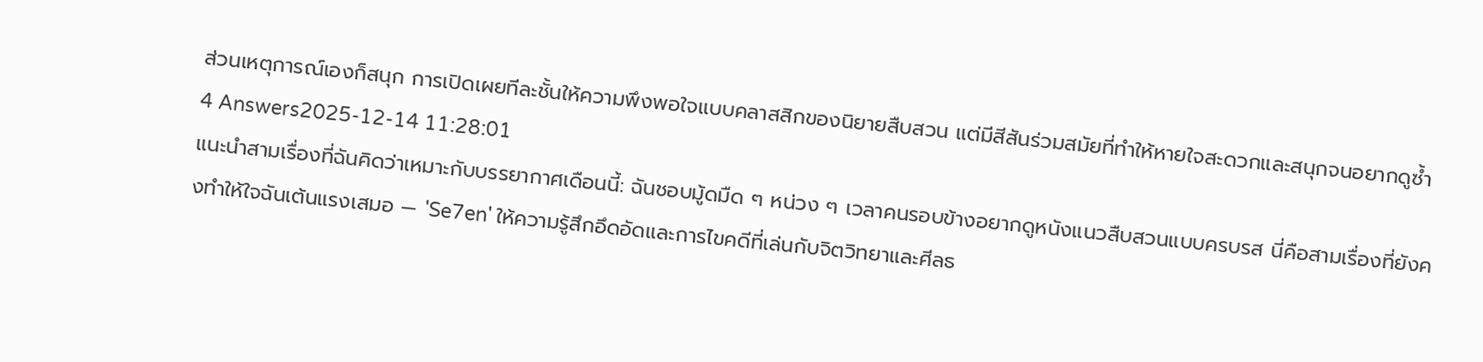ส่วนเหตุการณ์เองก็สนุก การเปิดเผยทีละชั้นให้ความพึงพอใจแบบคลาสสิกของนิยายสืบสวน แต่มีสีสันร่วมสมัยที่ทำให้หายใจสะดวกและสนุกจนอยากดูซ้ำ
4 Answers2025-12-14 11:28:01
แนะนำสามเรื่องที่ฉันคิดว่าเหมาะกับบรรยากาศเดือนนี้: ฉันชอบมู้ดมืด ๆ หน่วง ๆ เวลาคนรอบข้างอยากดูหนังแนวสืบสวนแบบครบรส นี่คือสามเรื่องที่ยังคงทำให้ใจฉันเต้นแรงเสมอ — 'Se7en' ให้ความรู้สึกอึดอัดและการไขคดีที่เล่นกับจิตวิทยาและศีลธ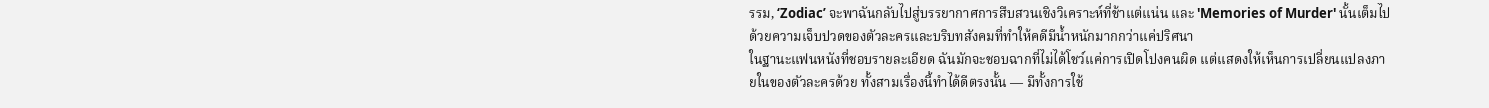รรม, ‘Zodiac’ จะพาฉันกลับไปสู่บรรยากาศการสืบสวนเชิงวิเคราะห์ที่ช้าแต่แน่น และ 'Memories of Murder' นั้นเต็มไปด้วยความเจ็บปวดของตัวละครและบริบทสังคมที่ทำให้คดีมีน้ำหนักมากกว่าแค่ปริศนา
ในฐานะแฟนหนังที่ชอบรายละเอียด ฉันมักจะชอบฉากที่ไม่ได้โชว์แค่การเปิดโปงคนผิด แต่แสดงให้เห็นการเปลี่ยนแปลงภายในของตัวละครด้วย ทั้งสามเรื่องนี้ทำได้ดีตรงนั้น — มีทั้งการใช้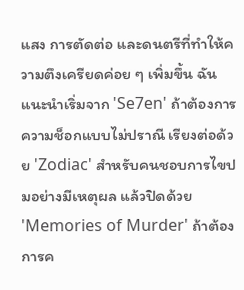แสง การตัดต่อ และดนตรีที่ทำให้ความตึงเครียดค่อย ๆ เพิ่มขึ้น ฉันแนะนำเริ่มจาก 'Se7en' ถ้าต้องการความช็อกแบบไม่ปราณี เรียงต่อด้วย 'Zodiac' สำหรับคนชอบการไขปมอย่างมีเหตุผล แล้วปิดด้วย 'Memories of Murder' ถ้าต้องการค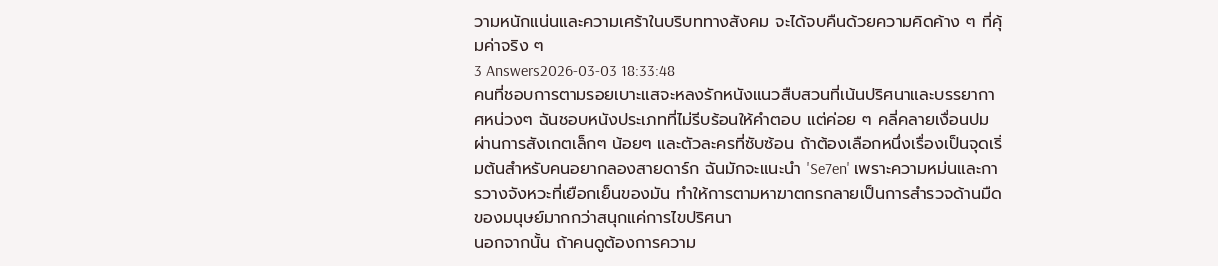วามหนักแน่นและความเศร้าในบริบททางสังคม จะได้จบคืนด้วยความคิดค้าง ๆ ที่คุ้มค่าจริง ๆ
3 Answers2026-03-03 18:33:48
คนที่ชอบการตามรอยเบาะแสจะหลงรักหนังแนวสืบสวนที่เน้นปริศนาและบรรยากาศหน่วงๆ ฉันชอบหนังประเภทที่ไม่รีบร้อนให้คำตอบ แต่ค่อย ๆ คลี่คลายเงื่อนปมผ่านการสังเกตเล็กๆ น้อยๆ และตัวละครที่ซับซ้อน ถ้าต้องเลือกหนึ่งเรื่องเป็นจุดเริ่มต้นสำหรับคนอยากลองสายดาร์ก ฉันมักจะแนะนำ 'Se7en' เพราะความหม่นและการวางจังหวะที่เยือกเย็นของมัน ทำให้การตามหาฆาตกรกลายเป็นการสำรวจด้านมืดของมนุษย์มากกว่าสนุกแค่การไขปริศนา
นอกจากนั้น ถ้าคนดูต้องการความ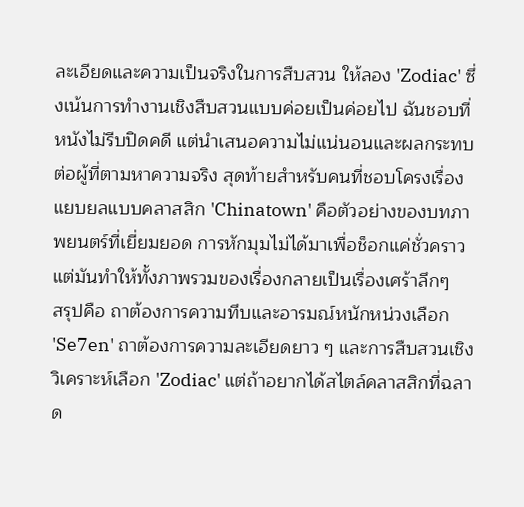ละเอียดและความเป็นจริงในการสืบสวน ให้ลอง 'Zodiac' ซึ่งเน้นการทำงานเชิงสืบสวนแบบค่อยเป็นค่อยไป ฉันชอบที่หนังไม่รีบปิดคดี แต่นำเสนอความไม่แน่นอนและผลกระทบต่อผู้ที่ตามหาความจริง สุดท้ายสำหรับคนที่ชอบโครงเรื่องแยบยลแบบคลาสสิก 'Chinatown' คือตัวอย่างของบทภาพยนตร์ที่เยี่ยมยอด การหักมุมไม่ได้มาเพื่อช็อกแค่ชั่วคราว แต่มันทำให้ทั้งภาพรวมของเรื่องกลายเป็นเรื่องเศร้าลึกๆ
สรุปคือ ถาต้องการความทึบและอารมณ์หนักหน่วงเลือก 'Se7en' ถาต้องการความละเอียดยาว ๆ และการสืบสวนเชิงวิเคราะห์เลือก 'Zodiac' แต่ถ้าอยากได้สไตล์คลาสสิกที่ฉลาด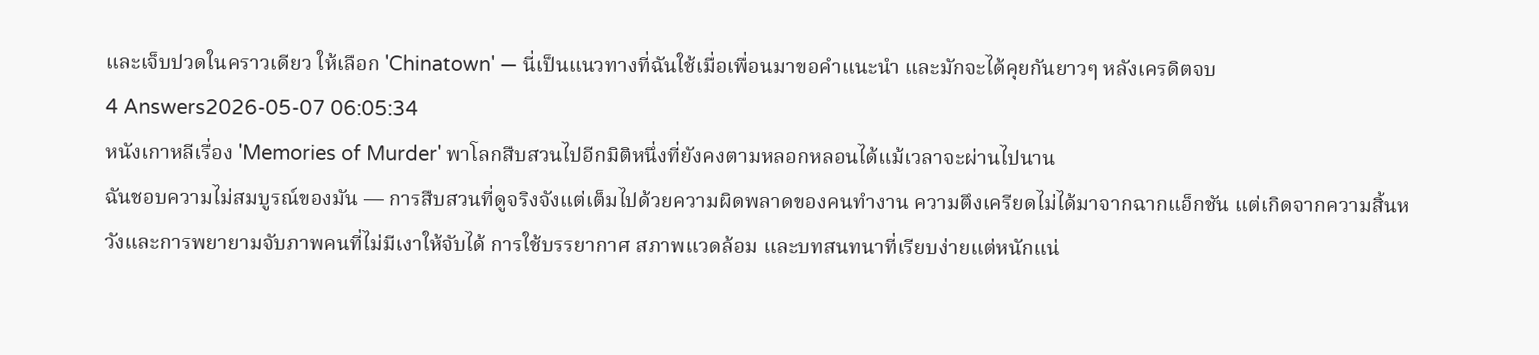และเจ็บปวดในคราวเดียว ให้เลือก 'Chinatown' — นี่เป็นแนวทางที่ฉันใช้เมื่อเพื่อนมาขอคำแนะนำ และมักจะได้คุยกันยาวๆ หลังเครดิตจบ
4 Answers2026-05-07 06:05:34
หนังเกาหลีเรื่อง 'Memories of Murder' พาโลกสืบสวนไปอีกมิติหนึ่งที่ยังคงตามหลอกหลอนได้แม้เวลาจะผ่านไปนาน
ฉันชอบความไม่สมบูรณ์ของมัน — การสืบสวนที่ดูจริงจังแต่เต็มไปด้วยความผิดพลาดของคนทำงาน ความตึงเครียดไม่ได้มาจากฉากแอ็กชัน แต่เกิดจากความสิ้นหวังและการพยายามจับภาพคนที่ไม่มีเงาให้จับได้ การใช้บรรยากาศ สภาพแวดล้อม และบทสนทนาที่เรียบง่ายแต่หนักแน่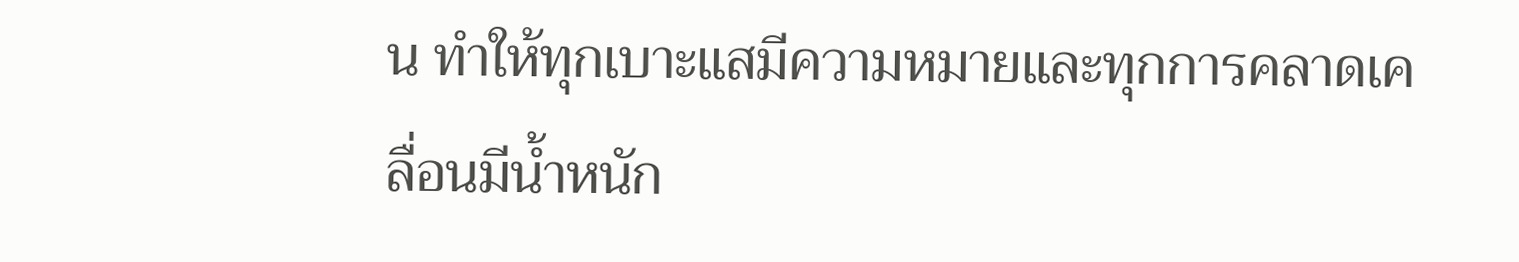น ทำให้ทุกเบาะแสมีความหมายและทุกการคลาดเคลื่อนมีน้ำหนัก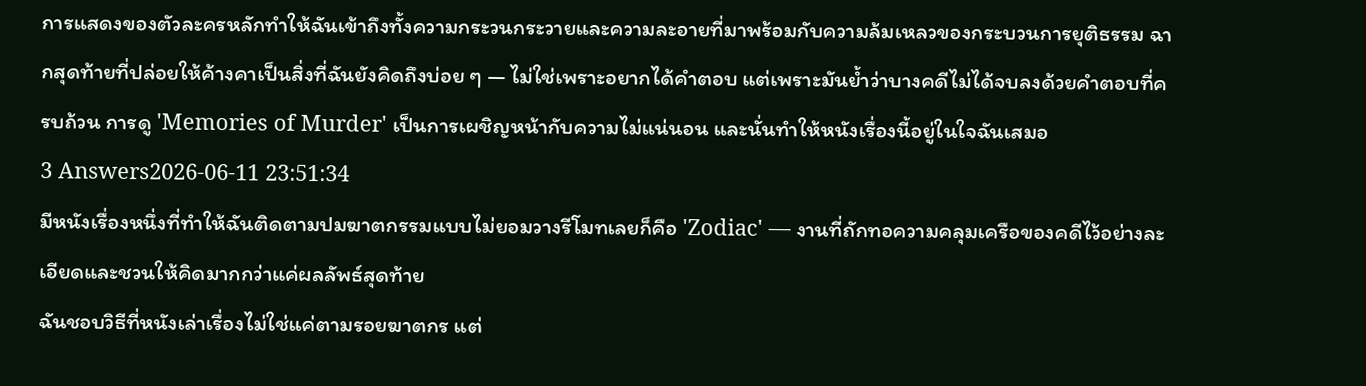การแสดงของตัวละครหลักทำให้ฉันเข้าถึงทั้งความกระวนกระวายและความละอายที่มาพร้อมกับความล้มเหลวของกระบวนการยุติธรรม ฉากสุดท้ายที่ปล่อยให้ค้างคาเป็นสิ่งที่ฉันยังคิดถึงบ่อย ๆ — ไม่ใช่เพราะอยากได้คำตอบ แต่เพราะมันย้ำว่าบางคดีไม่ได้จบลงด้วยคำตอบที่ครบถ้วน การดู 'Memories of Murder' เป็นการเผชิญหน้ากับความไม่แน่นอน และนั่นทำให้หนังเรื่องนี้อยู่ในใจฉันเสมอ
3 Answers2026-06-11 23:51:34
มีหนังเรื่องหนึ่งที่ทำให้ฉันติดตามปมฆาตกรรมแบบไม่ยอมวางรีโมทเลยก็คือ 'Zodiac' — งานที่ถักทอความคลุมเครือของคดีไว้อย่างละเอียดและชวนให้คิดมากกว่าแค่ผลลัพธ์สุดท้าย
ฉันชอบวิธีที่หนังเล่าเรื่องไม่ใช่แค่ตามรอยฆาตกร แต่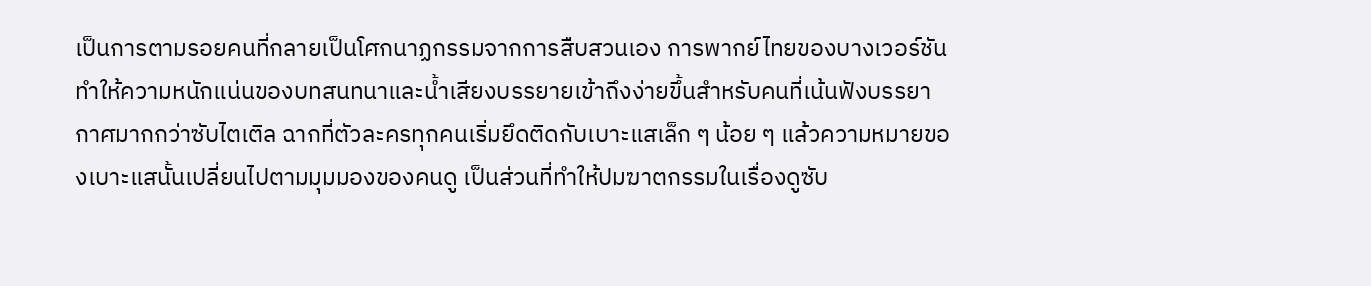เป็นการตามรอยคนที่กลายเป็นโศกนาฏกรรมจากการสืบสวนเอง การพากย์ไทยของบางเวอร์ชันทำให้ความหนักแน่นของบทสนทนาและน้ำเสียงบรรยายเข้าถึงง่ายขึ้นสำหรับคนที่เน้นฟังบรรยากาศมากกว่าซับไตเติล ฉากที่ตัวละครทุกคนเริ่มยึดติดกับเบาะแสเล็ก ๆ น้อย ๆ แล้วความหมายของเบาะแสนั้นเปลี่ยนไปตามมุมมองของคนดู เป็นส่วนที่ทำให้ปมฆาตกรรมในเรื่องดูซับ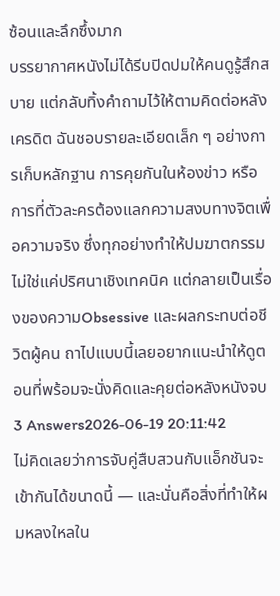ซ้อนและลึกซึ้งมาก
บรรยากาศหนังไม่ได้รีบปิดปมให้คนดูรู้สึกสบาย แต่กลับทิ้งคำถามไว้ให้ตามคิดต่อหลังเครดิต ฉันชอบรายละเอียดเล็ก ๆ อย่างการเก็บหลักฐาน การคุยกันในห้องข่าว หรือการที่ตัวละครต้องแลกความสงบทางจิตเพื่อความจริง ซึ่งทุกอย่างทำให้ปมฆาตกรรมไม่ใช่แค่ปริศนาเชิงเทคนิค แต่กลายเป็นเรื่องของความObsessive และผลกระทบต่อชีวิตผู้คน ถาไปแบบนี้เลยอยากแนะนำให้ดูตอนที่พร้อมจะนั่งคิดและคุยต่อหลังหนังจบ
3 Answers2026-06-19 20:11:42
ไม่คิดเลยว่าการจับคู่สืบสวนกับแอ็กชันจะเข้ากันได้ขนาดนี้ — และนั่นคือสิ่งที่ทำให้ผมหลงใหลใน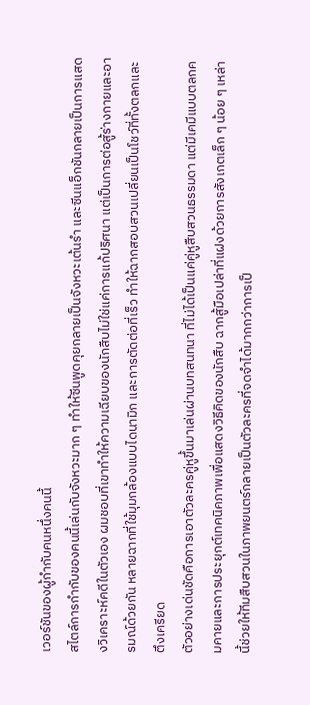เวอร์ชันของผู้กำกับคนหนึ่งคนนี้
สไตล์การกำกับของคนนี้เล่นกับจังหวะมาก ๆ ทำให้ซีนพูดคุยกลายเป็นจังหวะเต้นรำ และซีนแอ็กชันกลายเป็นการแสดงวิเคราะห์คดีในตัวเอง ผมชอบที่เขาทำให้ความเฉียบของนักสืบไม่ใช่แค่การแก้ปริศนา แต่เป็นการต่อสู้ร่างกายและอารมณ์ด้วยกัน หลายฉากที่ใช้มุมกล้องแบบไดนามิก และการตัดต่อที่เร็ว ทำให้ฉากสอบสวนเปลี่ยนเป็นโชว์ที่ทั้งตลกและตึงเครียด
ตัวอย่างเด่นชัดคือการเอาตัวละครคู่หูขึ้นมาเล่นผ่านบทสนทนา ที่ไม่ได้เป็นแค่คู่หูสืบสวนธรรมดา แต่มีเคมีแบบตลกคมคายและการประยุกต์เทคนิคภาพเพื่อแสดงวิธีคิดของนักสืบ ฉากสู้มือเปล่าที่แฝงด้วยการสังเกตเล็ก ๆ น้อย ๆ เหล่านี้ช่วยให้ทีมสืบสวนในภาพยนตร์กลายเป็นตัวละครที่จดจำได้มากกว่าการเป็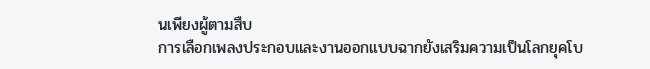นเพียงผู้ตามสืบ
การเลือกเพลงประกอบและงานออกแบบฉากยังเสริมความเป็นโลกยุคโบ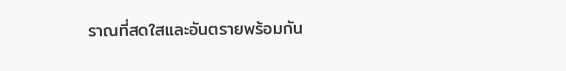ราณที่สดใสและอันตรายพร้อมกัน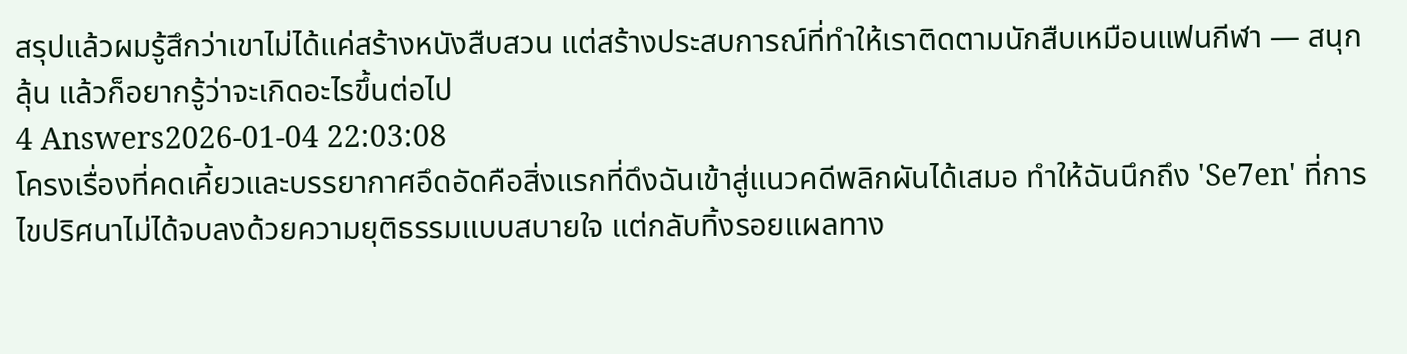สรุปแล้วผมรู้สึกว่าเขาไม่ได้แค่สร้างหนังสืบสวน แต่สร้างประสบการณ์ที่ทำให้เราติดตามนักสืบเหมือนแฟนกีฬา — สนุก ลุ้น แล้วก็อยากรู้ว่าจะเกิดอะไรขึ้นต่อไป
4 Answers2026-01-04 22:03:08
โครงเรื่องที่คดเคี้ยวและบรรยากาศอึดอัดคือสิ่งแรกที่ดึงฉันเข้าสู่แนวคดีพลิกผันได้เสมอ ทำให้ฉันนึกถึง 'Se7en' ที่การไขปริศนาไม่ได้จบลงด้วยความยุติธรรมแบบสบายใจ แต่กลับทิ้งรอยแผลทาง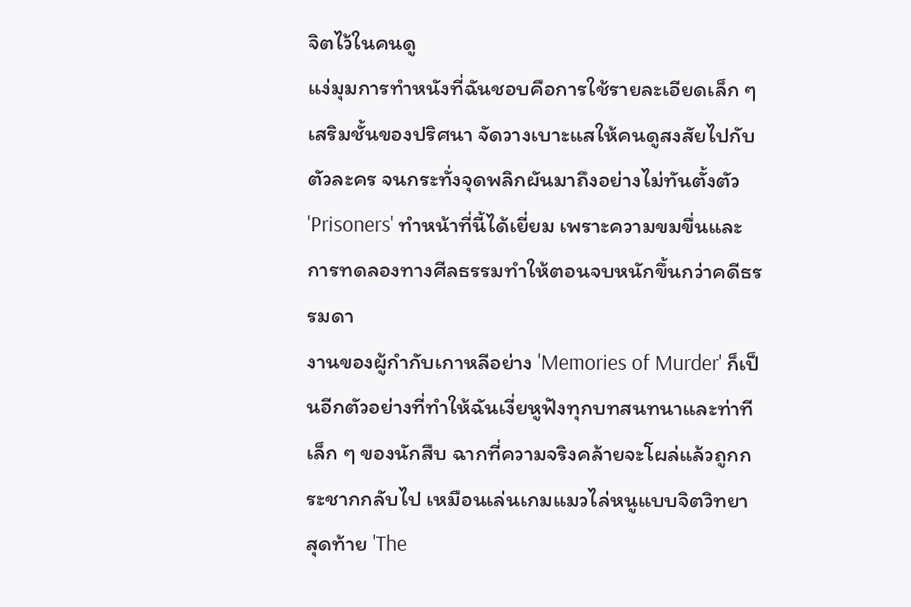จิตไว้ในคนดู
แง่มุมการทำหนังที่ฉันชอบคือการใช้รายละเอียดเล็ก ๆ เสริมชั้นของปริศนา จัดวางเบาะแสให้คนดูสงสัยไปกับตัวละคร จนกระทั่งจุดพลิกผันมาถึงอย่างไม่ทันตั้งตัว 'Prisoners' ทำหน้าที่นี้ได้เยี่ยม เพราะความขมขื่นและการทดลองทางศีลธรรมทำให้ตอนจบหนักขึ้นกว่าคดีธรรมดา
งานของผู้กำกับเกาหลีอย่าง 'Memories of Murder' ก็เป็นอีกตัวอย่างที่ทำให้ฉันเงี่ยหูฟังทุกบทสนทนาและท่าทีเล็ก ๆ ของนักสืบ ฉากที่ความจริงคล้ายจะโผล่แล้วถูกกระชากกลับไป เหมือนเล่นเกมแมวไล่หนูแบบจิตวิทยา สุดท้าย 'The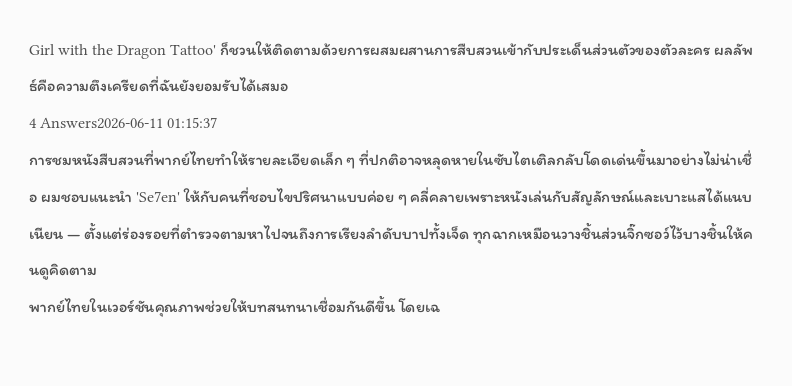Girl with the Dragon Tattoo' ก็ชวนให้ติดตามด้วยการผสมผสานการสืบสวนเข้ากับประเด็นส่วนตัวของตัวละคร ผลลัพธ์คือความตึงเครียดที่ฉันยังยอมรับได้เสมอ
4 Answers2026-06-11 01:15:37
การชมหนังสืบสวนที่พากย์ไทยทำให้รายละเอียดเล็ก ๆ ที่ปกติอาจหลุดหายในซับไตเติลกลับโดดเด่นขึ้นมาอย่างไม่น่าเชื่อ ผมชอบแนะนำ 'Se7en' ให้กับคนที่ชอบไขปริศนาแบบค่อย ๆ คลี่คลายเพราะหนังเล่นกับสัญลักษณ์และเบาะแสได้แนบเนียน — ตั้งแต่ร่องรอยที่ตำรวจตามหาไปจนถึงการเรียงลำดับบาปทั้งเจ็ด ทุกฉากเหมือนวางชิ้นส่วนจิ๊กซอว์ไว้บางชิ้นให้คนดูคิดตาม
พากย์ไทยในเวอร์ชันคุณภาพช่วยให้บทสนทนาเชื่อมกันดีขึ้น โดยเฉ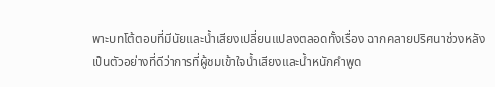พาะบทโต้ตอบที่มีนัยและน้ำเสียงเปลี่ยนแปลงตลอดทั้งเรื่อง ฉากคลายปริศนาช่วงหลังเป็นตัวอย่างที่ดีว่าการที่ผู้ชมเข้าใจน้ำเสียงและน้ำหนักคำพูด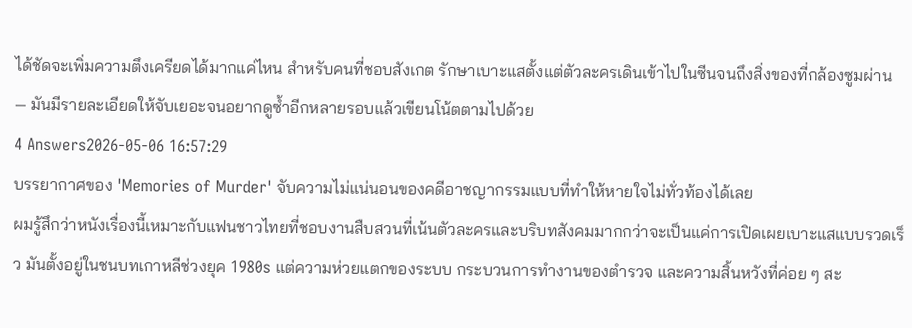ได้ชัดจะเพิ่มความตึงเครียดได้มากแค่ไหน สำหรับคนที่ชอบสังเกต รักษาเบาะแสตั้งแต่ตัวละครเดินเข้าไปในซีนจนถึงสิ่งของที่กล้องซูมผ่าน — มันมีรายละเอียดให้จับเยอะจนอยากดูซ้ำอีกหลายรอบแล้วเขียนโน้ตตามไปด้วย
4 Answers2026-05-06 16:57:29
บรรยากาศของ 'Memories of Murder' จับความไม่แน่นอนของคดีอาชญากรรมแบบที่ทำให้หายใจไม่ทั่วท้องได้เลย
ผมรู้สึกว่าหนังเรื่องนี้เหมาะกับแฟนชาวไทยที่ชอบงานสืบสวนที่เน้นตัวละครและบริบทสังคมมากกว่าจะเป็นแค่การเปิดเผยเบาะแสแบบรวดเร็ว มันตั้งอยู่ในชนบทเกาหลีช่วงยุค 1980s แต่ความห่วยแตกของระบบ กระบวนการทำงานของตำรวจ และความสิ้นหวังที่ค่อย ๆ สะ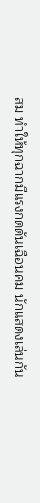สม ทำให้ทุกฉากมีแรงกดดันเฉือนคม นักแสดงเล่นกัน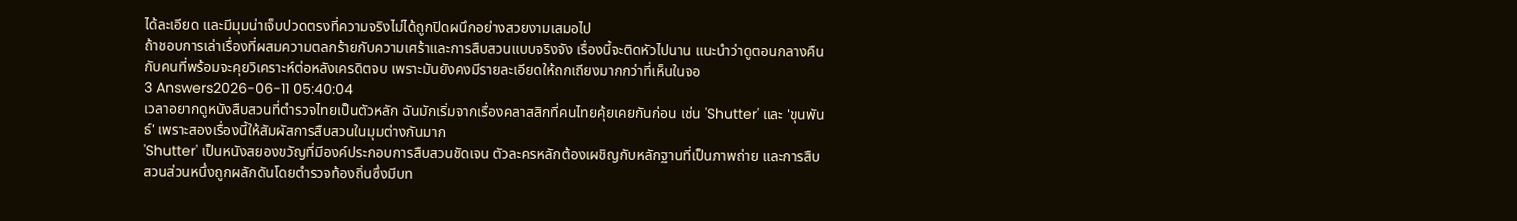ได้ละเอียด และมีมุมน่าเจ็บปวดตรงที่ความจริงไม่ได้ถูกปิดผนึกอย่างสวยงามเสมอไป
ถ้าชอบการเล่าเรื่องที่ผสมความตลกร้ายกับความเศร้าและการสืบสวนแบบจริงจัง เรื่องนี้จะติดหัวไปนาน แนะนำว่าดูตอนกลางคืนกับคนที่พร้อมจะคุยวิเคราะห์ต่อหลังเครดิตจบ เพราะมันยังคงมีรายละเอียดให้ถกเถียงมากกว่าที่เห็นในจอ
3 Answers2026-06-11 05:40:04
เวลาอยากดูหนังสืบสวนที่ตำรวจไทยเป็นตัวหลัก ฉันมักเริ่มจากเรื่องคลาสสิกที่คนไทยคุ้ยเคยกันก่อน เช่น 'Shutter' และ 'ขุนพันธ์' เพราะสองเรื่องนี้ให้สัมผัสการสืบสวนในมุมต่างกันมาก
'Shutter' เป็นหนังสยองขวัญที่มีองค์ประกอบการสืบสวนชัดเจน ตัวละครหลักต้องเผชิญกับหลักฐานที่เป็นภาพถ่าย และการสืบสวนส่วนหนึ่งถูกผลักดันโดยตำรวจท้องถิ่นซึ่งมีบท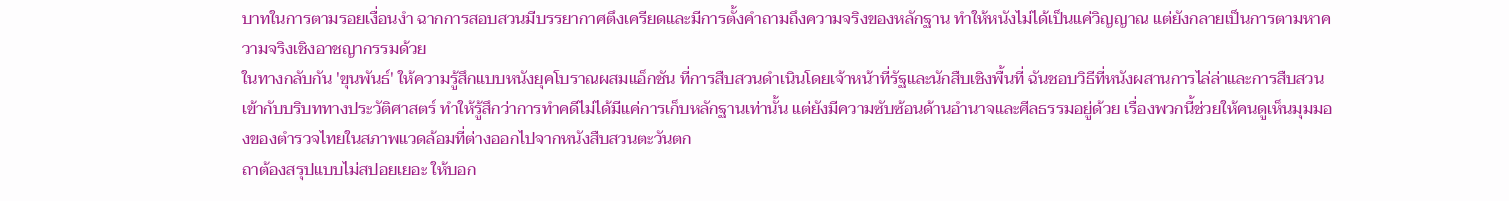บาทในการตามรอยเงื่อนงำ ฉากการสอบสวนมีบรรยากาศตึงเครียดและมีการตั้งคำถามถึงความจริงของหลักฐาน ทำให้หนังไม่ได้เป็นแค่วิญญาณ แต่ยังกลายเป็นการตามหาความจริงเชิงอาชญากรรมด้วย
ในทางกลับกัน 'ขุนพันธ์' ให้ความรู้สึกแบบหนังยุคโบราณผสมแอ็กชัน ที่การสืบสวนดำเนินโดยเจ้าหน้าที่รัฐและนักสืบเชิงพื้นที่ ฉันชอบวิธีที่หนังผสานการไล่ล่าและการสืบสวนเข้ากับบริบททางประวัติศาสตร์ ทำให้รู้สึกว่าการทำคดีไม่ได้มีแค่การเก็บหลักฐานเท่านั้น แต่ยังมีความซับซ้อนด้านอำนาจและศีลธรรมอยู่ด้วย เรื่องพวกนี้ช่วยให้คนดูเห็นมุมมองของตำรวจไทยในสภาพแวดล้อมที่ต่างออกไปจากหนังสืบสวนตะวันตก
ถาต้องสรุปแบบไม่สปอยเยอะ ให้บอก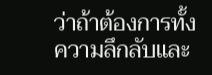ว่าถ้าต้องการทั้งความลึกลับและ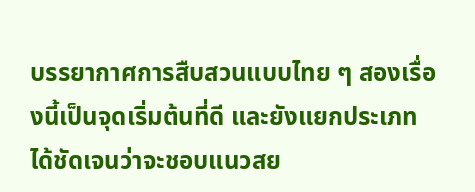บรรยากาศการสืบสวนแบบไทย ๆ สองเรื่องนี้เป็นจุดเริ่มต้นที่ดี และยังแยกประเภทได้ชัดเจนว่าจะชอบแนวสย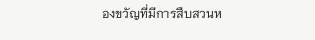องขวัญที่มีการสืบสวนห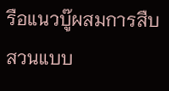รือแนวบู๊ผสมการสืบสวนแบบ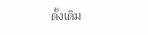ดั้งเดิม